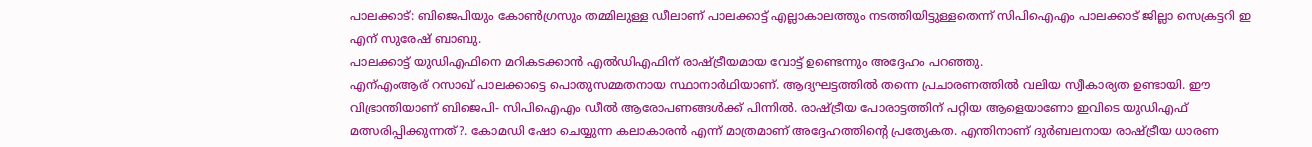പാലക്കാട്: ബിജെപിയും കോൺഗ്രസും തമ്മിലുള്ള ഡീലാണ് പാലക്കാട്ട് എല്ലാകാലത്തും നടത്തിയിട്ടുള്ളതെന്ന് സിപിഐഎം പാലക്കാട് ജില്ലാ സെക്രട്ടറി ഇ എന് സുരേഷ് ബാബു.
പാലക്കാട്ട് യുഡിഎഫിനെ മറികടക്കാൻ എൽഡിഎഫിന് രാഷ്ട്രീയമായ വോട്ട് ഉണ്ടെന്നും അദ്ദേഹം പറഞ്ഞു.
എന്എംആര് റസാഖ് പാലക്കാട്ടെ പൊതുസമ്മതനായ സ്ഥാനാർഥിയാണ്. ആദ്യഘട്ടത്തിൽ തന്നെ പ്രചാരണത്തിൽ വലിയ സ്വീകാര്യത ഉണ്ടായി. ഈ വിഭ്രാന്തിയാണ് ബിജെപി- സിപിഐഎം ഡീൽ ആരോപണങ്ങൾക്ക് പിന്നിൽ. രാഷ്ട്രീയ പോരാട്ടത്തിന് പറ്റിയ ആളെയാണോ ഇവിടെ യുഡിഎഫ് മത്സരിപ്പിക്കുന്നത്?. കോമഡി ഷോ ചെയ്യുന്ന കലാകാരൻ എന്ന് മാത്രമാണ് അദ്ദേഹത്തിൻ്റെ പ്രത്യേകത. എന്തിനാണ് ദുർബലനായ രാഷ്ട്രീയ ധാരണ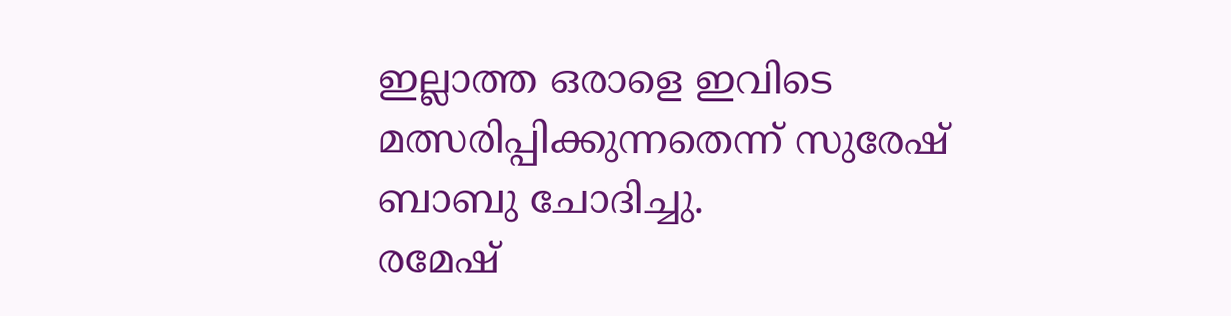ഇല്ലാത്ത ഒരാളെ ഇവിടെ മത്സരിപ്പിക്കുന്നതെന്ന് സുരേഷ് ബാബു ചോദിച്ചു.
രമേഷ്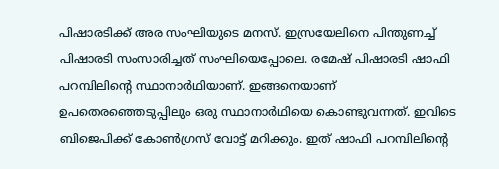പിഷാരടിക്ക് അര സംഘിയുടെ മനസ്. ഇസ്രയേലിനെ പിന്തുണച്ച് പിഷാരടി സംസാരിച്ചത് സംഘിയെപ്പോലെ. രമേഷ് പിഷാരടി ഷാഫി പറമ്പിലിന്റെ സ്ഥാനാർഥിയാണ്. ഇങ്ങനെയാണ് ഉപതെരഞ്ഞെടുപ്പിലും ഒരു സ്ഥാനാർഥിയെ കൊണ്ടുവന്നത്. ഇവിടെ ബിജെപിക്ക് കോൺഗ്രസ് വോട്ട് മറിക്കും. ഇത് ഷാഫി പറമ്പിലിൻ്റെ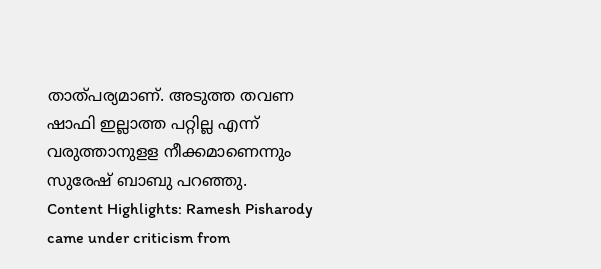താത്പര്യമാണ്. അടുത്ത തവണ ഷാഫി ഇല്ലാത്ത പറ്റില്ല എന്ന് വരുത്താനുളള നീക്കമാണെന്നും സുരേഷ് ബാബു പറഞ്ഞു.
Content Highlights: Ramesh Pisharody came under criticism from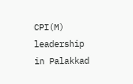CPI(M) leadership in Palakkad